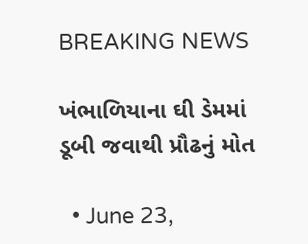BREAKING NEWS

ખંભાળિયાના ઘી ડેમમાં ડૂબી જવાથી પ્રૌઢનું મોત

  • June 23,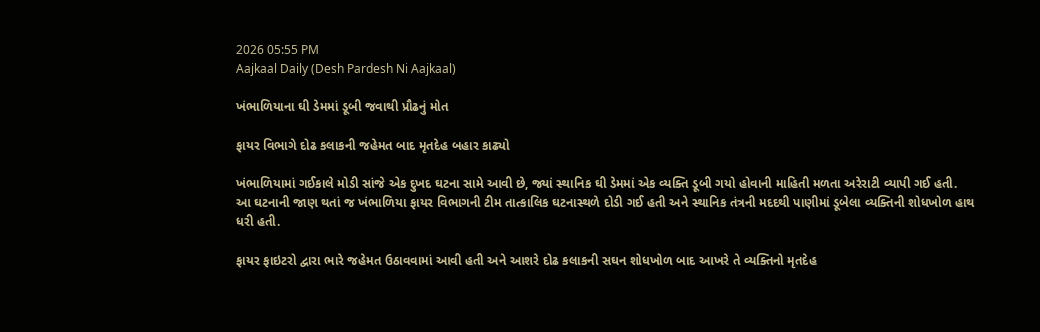2026 05:55 PM
Aajkaal Daily (Desh Pardesh Ni Aajkaal)

ખંભાળિયાના ઘી ડેમમાં ડૂબી જવાથી પ્રૌઢનું મોત

ફાયર વિભાગે દોઢ કલાકની જહેમત બાદ મૃતદેહ બહાર કાઢ્યો

ખંભાળિયામાં ગઈકાલે મોડી સાંજે એક દુખદ ઘટના સામે આવી છે, જ્યાં સ્થાનિક ઘી ડેમમાં એક વ્યક્તિ ડૂબી ગયો હોવાની માહિતી મળતા અરેરાટી વ્યાપી ગઈ હતી. આ ઘટનાની જાણ થતાં જ ખંભાળિયા ફાયર વિભાગની ટીમ તાત્કાલિક ઘટનાસ્થળે દોડી ગઈ હતી અને સ્થાનિક તંત્રની મદદથી પાણીમાં ડૂબેલા વ્યક્તિની શોધખોળ હાથ ધરી હતી.

ફાયર ફાઇટરો દ્વારા ભારે જહેમત ઉઠાવવામાં આવી હતી અને આશરે દોઢ કલાકની સઘન શોધખોળ બાદ આખરે તે વ્યક્તિનો મૃતદેહ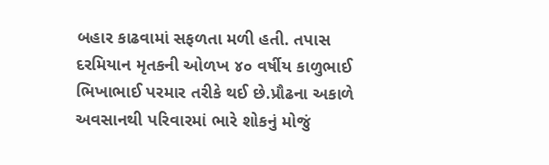બહાર કાઢવામાં સફળતા મળી હતી. તપાસ દરમિયાન મૃતકની ઓળખ ૪૦ વર્ષીય કાળુભાઈ ભિખાભાઈ પરમાર તરીકે થઈ છે.પ્રૌઢના અકાળે અવસાનથી પરિવારમાં ભારે શોકનું મોજું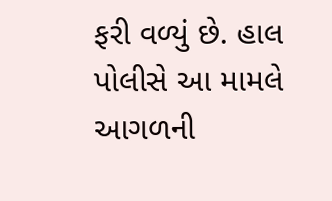ફરી વળ્યું છે. હાલ પોલીસે આ મામલે આગળની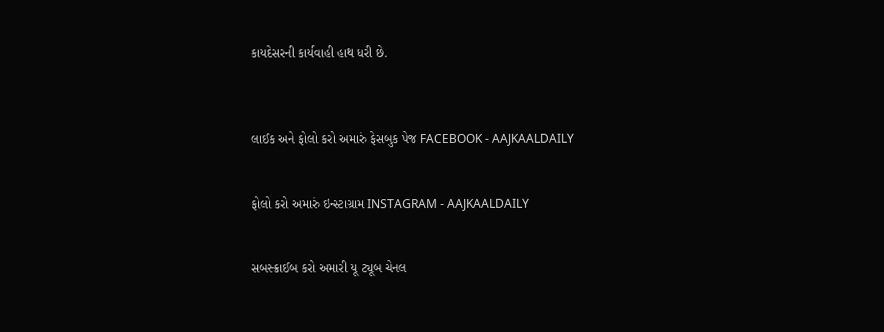કાયદેસરની કાર્યવાહી હાથ ધરી છે.



લાઈક અને ફોલો કરો અમારું ફેસબુક પેજ FACEBOOK - AAJKAALDAILY


ફોલો કરો અમારું ઇન્સ્ટાગ્રામ INSTAGRAM - AAJKAALDAILY


સબસ્ક્રાઈબ કરો અમારી યૂ ટ્યૂબ ચેનલ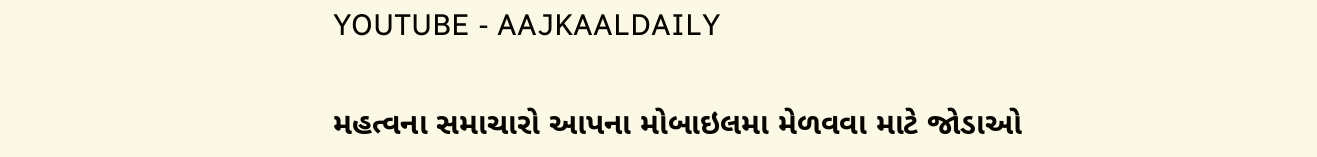YOUTUBE - AAJKAALDAILY


મહત્વના સમાચારો આપના મોબાઇલમા મેળવવા માટે જોડાઓ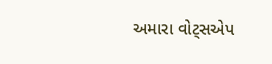અમારા વોટ્સએપ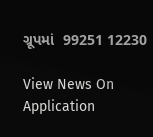ગ્રૂપમાં  99251 12230

View News On Application